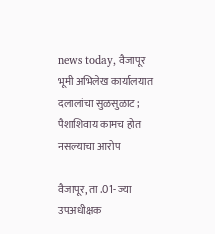news today, वैजापूर भूमी अभिलेख कार्यालयात दलालांचा सुळसुळाट ; पैशाशिवाय कामच होत नसल्याचा आरोप

वैजापूर, ता .01- ज्या उपअधीक्षक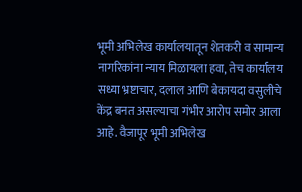भूमी अभिलेख कार्यालयातून शेतकरी व सामान्य नागरिकांना न्याय मिळायला हवा, तेच कार्यालय सध्या भ्रष्टाचार, दलाल आणि बेकायदा वसुलीचे केंद्र बनत असल्याचा गंभीर आरोप समोर आला आहे. वैजापूर भूमी अभिलेख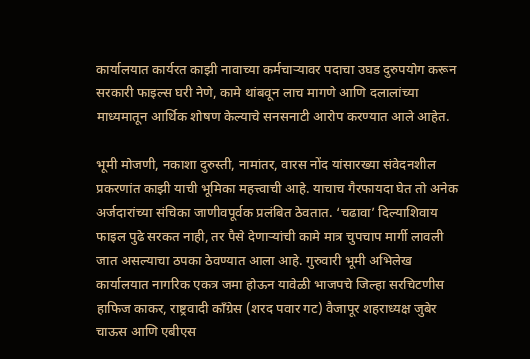कार्यालयात कार्यरत काझी नावाच्या कर्मचाऱ्यावर पदाचा उघड दुरुपयोग करून सरकारी फाइल्स घरी नेणे, कामे थांबवून लाच मागणे आणि दलालांच्या माध्यमातून आर्थिक शोषण केल्याचे सनसनाटी आरोप करण्यात आले आहेत.

भूमी मोजणी, नकाशा दुरुस्ती, नामांतर, वारस नोंद यांसारख्या संवेदनशील प्रकरणांत काझी याची भूमिका महत्त्वाची आहे. याचाच गैरफायदा घेत तो अनेक अर्जदारांच्या संचिका जाणीवपूर्वक प्रलंबित ठेवतात. ‘चढावा’ दिल्याशिवाय फाइल पुढे सरकत नाही, तर पैसे देणाऱ्यांची कामे मात्र चुपचाप मार्गी लावली जात असल्याचा ठपका ठेवण्यात आला आहे. गुरुवारी भूमी अभिलेख कार्यालयात नागरिक एकत्र जमा होऊन यावेळी भाजपचे जिल्हा सरचिटणीस हाफिज काकर, राष्ट्रवादी काँग्रेस (शरद पवार गट) वैजापूर शहराध्यक्ष जुबेर चाऊस आणि एबीएस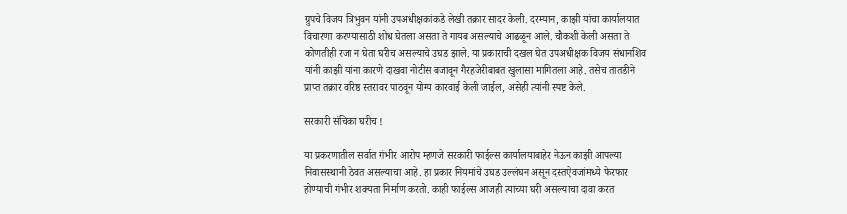ग्रुपचे विजय त्रिभुवन यांनी उपअधीक्षकांकडे लेखी तक्रार सादर केली. दरम्यान, काझी यांचा कार्यालयात विचारणा करण्यासाठी शोध घेतला असता ते गायब असल्याचे आढळून आले. चौकशी केली असता ते कोणतीही रजा न घेता घरीच असल्याचे उघड झाले. या प्रकाराची दखल घेत उपअधीक्षक विजय संधानशिव यांनी काझी यांना कारणे दाखवा नोटीस बजावून गैरहजेरीबाबत खुलासा मागितला आहे. तसेच तातडीने प्राप्त तक्रार वरिष्ठ स्तरावर पाठवून योग्य कारवाई केली जाईल, असेही त्यांनी स्पष्ट केले.

सरकारी संचिका घरीच !

या प्रकरणातील सर्वात गंभीर आरोप म्हणजे सरकारी फाईल्स कार्यालयाबाहेर नेऊन काझी आपल्या निवासस्थानी ठेवत असल्याचा आहे. हा प्रकार नियमांचे उघड उल्लंघन असून दस्तऐवजांमध्ये फेरफार होण्याची गंभीर शक्यता निर्माण करतो. काही फाईल्स आजही त्याच्या घरी असल्याचा दावा करत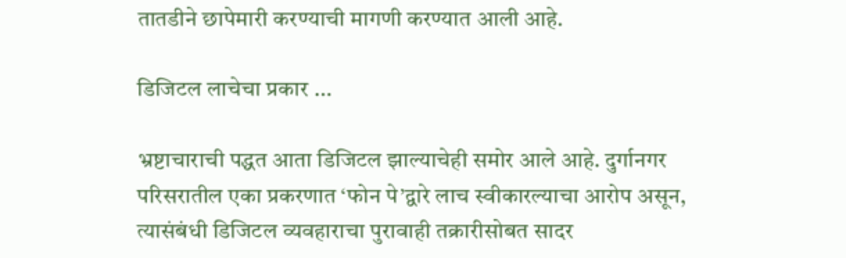तातडीने छापेमारी करण्याची मागणी करण्यात आली आहे.

डिजिटल लाचेचा प्रकार ...

भ्रष्टाचाराची पद्धत आता डिजिटल झाल्याचेही समोर आले आहे. दुर्गानगर परिसरातील एका प्रकरणात ‘फोन पे’द्वारे लाच स्वीकारल्याचा आरोप असून, त्यासंबंधी डिजिटल व्यवहाराचा पुरावाही तक्रारीसोबत सादर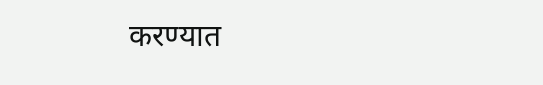करण्यात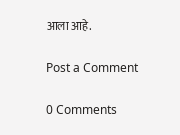आला आहे.

Post a Comment

0 Comments